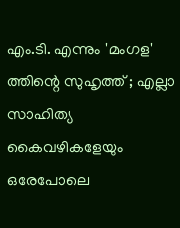എം.ടി. എന്നും 'മംഗള' ത്തിന്റെ സുഹൃത്ത് ; എല്ലാ സാഹിത്യ കൈവഴികളേയും ഒരേപോലെ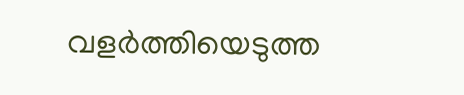വളര്‍ത്തിയെടുത്ത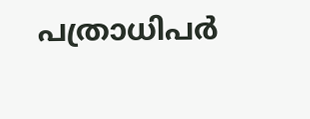പത്രാധിപര്‍